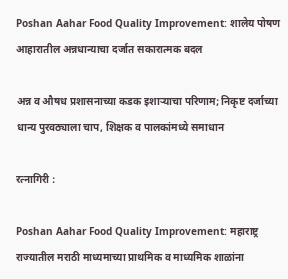Poshan Aahar Food Quality Improvement: शालेय पोषण आहारातील अन्नधान्याचा दर्जात सकारात्मक बदल

अन्न व औषध प्रशासनाच्या कडक इशाऱ्याचा परिणाम; निकृष्ट दर्जाच्या धान्य पुरवठ्याला चाप, शिक्षक व पालकांमध्ये समाधान

रत्नागिरी :

Poshan Aahar Food Quality Improvement: महाराष्ट्र राज्यातील मराठी माध्यमाच्या प्राथमिक व माध्यमिक शाळांना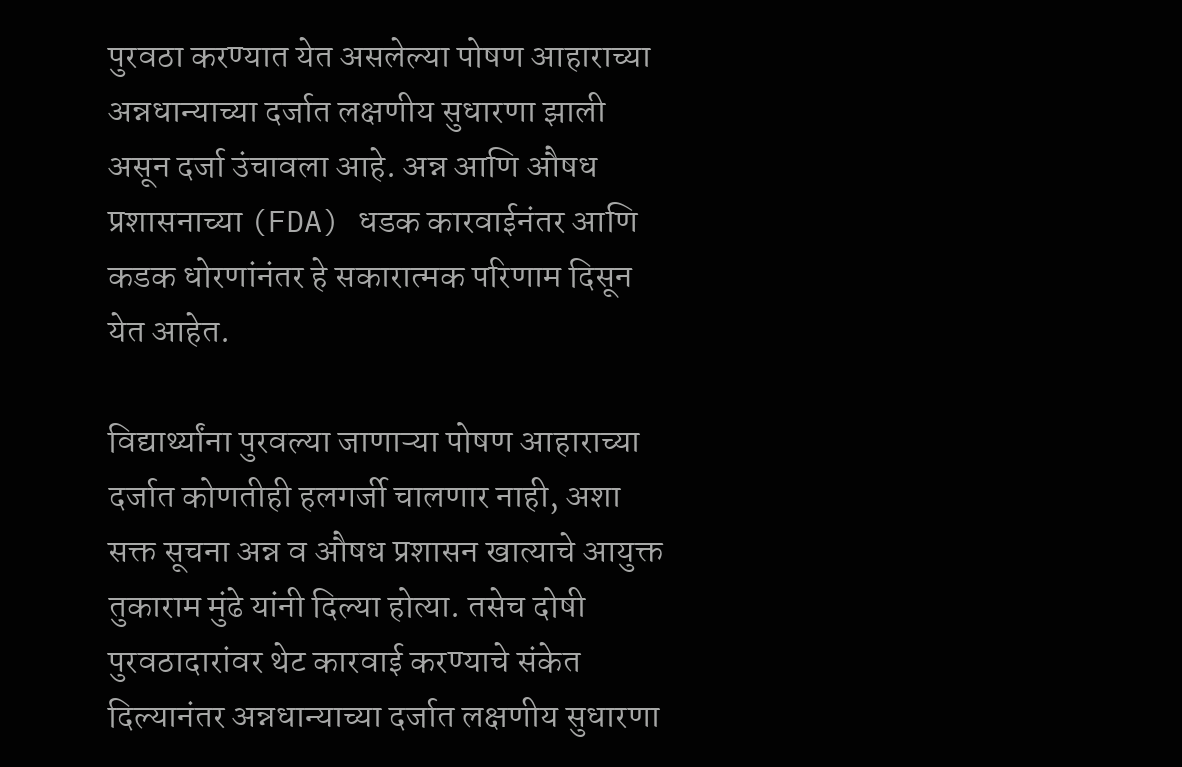पुरवठा करण्यात येत असलेल्या पोषण आहाराच्या अन्नधान्याच्या दर्जात लक्षणीय सुधारणा झाली असून दर्जा उंचावला आहे. अन्न आणि औषध प्रशासनाच्या (FDA) धडक कारवाईनंतर आणि कडक धोरणांनंतर हे सकारात्मक परिणाम दिसून येत आहेत.

विद्यार्थ्यांना पुरवल्या जाणाऱ्या पोषण आहाराच्या दर्जात कोणतीही हलगर्जी चालणार नाही, अशा सक्त सूचना अन्न व औषध प्रशासन खात्याचे आयुक्त तुकाराम मुंढे यांनी दिल्या होत्या. तसेच दोषी पुरवठादारांवर थेट कारवाई करण्याचे संकेत दिल्यानंतर अन्नधान्याच्या दर्जात लक्षणीय सुधारणा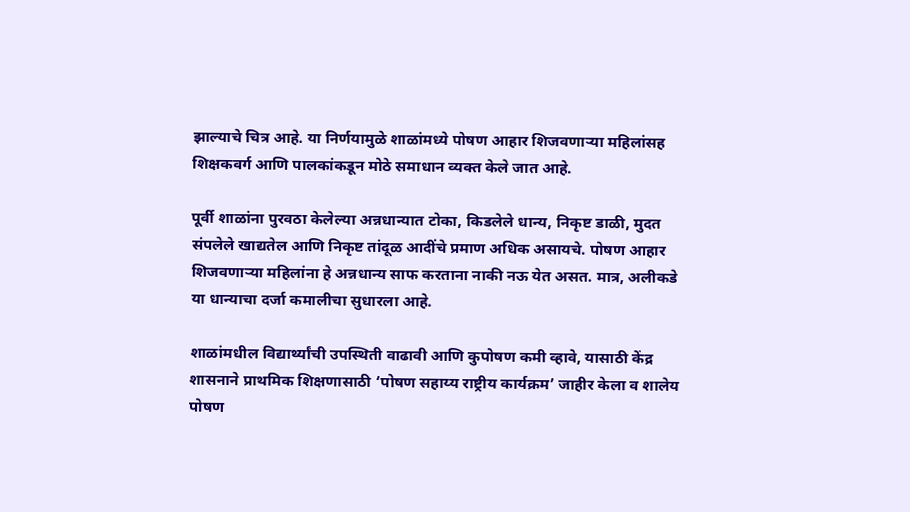झाल्याचे चित्र आहे. या निर्णयामुळे शाळांमध्ये पोषण आहार शिजवणाऱ्या महिलांसह शिक्षकवर्ग आणि पालकांकडून मोठे समाधान व्यक्त केले जात आहे.

पूर्वी शाळांना पुरवठा केलेल्या अन्नधान्यात टोका, किडलेले धान्य, निकृष्ट डाळी, मुदत संपलेले खाद्यतेल आणि निकृष्ट तांदूळ आदींचे प्रमाण अधिक असायचे. पोषण आहार शिजवणाऱ्या महिलांना हे अन्नधान्य साफ करताना नाकी नऊ येत असत. मात्र, अलीकडे या धान्याचा दर्जा कमालीचा सुधारला आहे.

शाळांमधील विद्यार्थ्यांची उपस्थिती वाढावी आणि कुपोषण कमी व्हावे, यासाठी केंद्र शासनाने प्राथमिक शिक्षणासाठी ‘पोषण सहाय्य राष्ट्रीय कार्यक्रम’ जाहीर केला व शालेय पोषण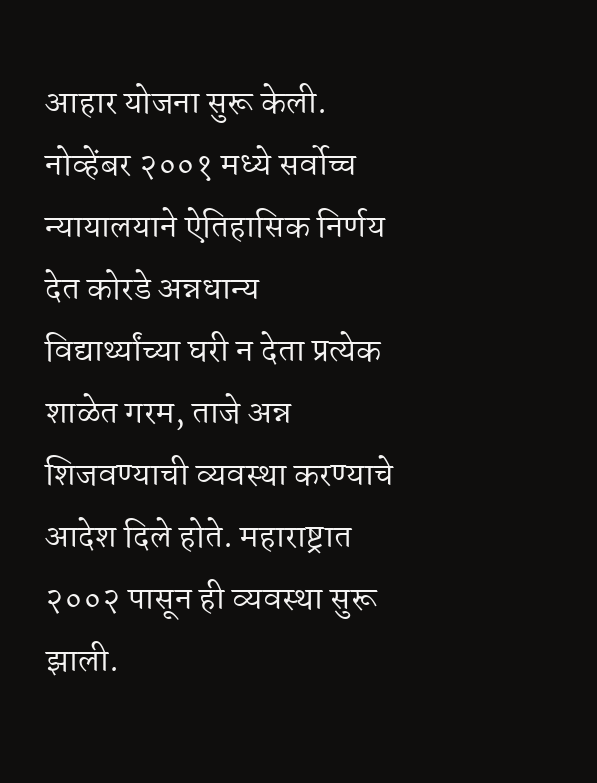आहार योजना सुरू केली. नोव्हेंबर २००१ मध्ये सर्वोच्च न्यायालयाने ऐतिहासिक निर्णय देत कोरडे अन्नधान्य विद्यार्थ्यांच्या घरी न देता प्रत्येक शाळेत गरम, ताजे अन्न शिजवण्याची व्यवस्था करण्याचे आदेश दिले होते. महाराष्ट्रात २००२ पासून ही व्यवस्था सुरू झाली.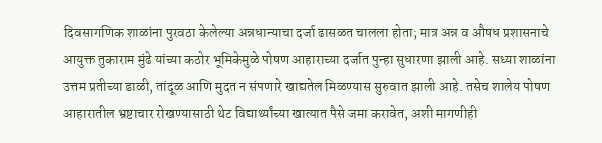दिवसागणिक शाळांना पुरवठा केलेल्या अन्नधान्याचा दर्जा ढासळत चालला होता; मात्र अन्न व औषध प्रशासनाचे आयुक्त तुकाराम मुंढे यांच्या कठोर भूमिकेमुळे पोषण आहाराच्या दर्जात पुन्हा सुधारणा झाली आहे. सध्या शाळांना उत्तम प्रतीच्या डाळी, तांदूळ आणि मुदत न संपणारे खाद्यतेल मिळण्यास सुरुवात झाली आहे. तसेच शालेय पोषण आहारातील भ्रष्टाचार रोखण्यासाठी थेट विद्यार्थ्यांच्या खात्यात पैसे जमा करावेत, अशी मागणीही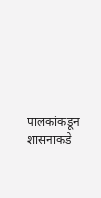पालकांकडून शासनाकडे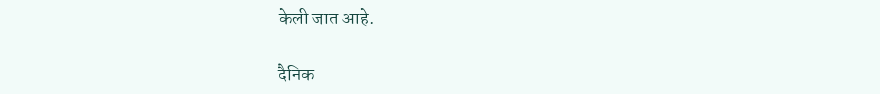केली जात आहे.

दैनिक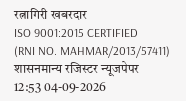रत्नागिरी खबरदार
ISO 9001:2015 CERTIFIED
(RNI NO. MAHMAR/2013/57411)
शासनमान्य रजिस्टर न्यूजपेपर
12:53 04-09-2026